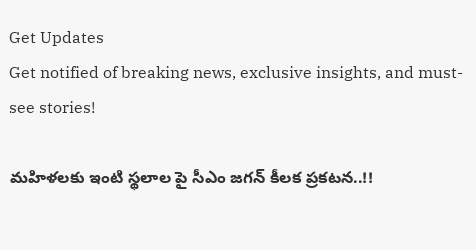Get Updates
Get notified of breaking news, exclusive insights, and must-see stories!

మహిళలకు ఇంటి స్థలాల పై సీఎం జగన్ కీలక ప్రకటన..!!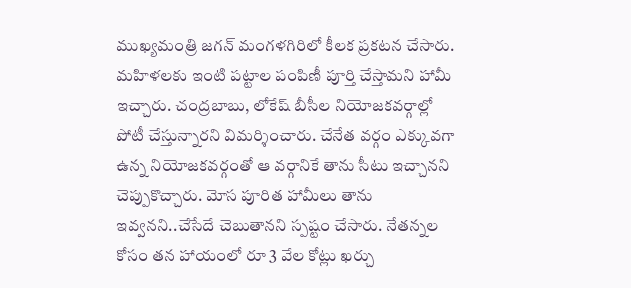ముఖ్యమంత్రి జగన్ మంగళగిరిలో కీలక ప్రకటన చేసారు. మహిళలకు ఇంటి పట్టాల పంపిణీ పూర్తి చేస్తామని హామీ ఇచ్చారు. చంద్రబాబు, లోకేష్ బీసీల నియోజకవర్గాల్లో పోటీ చేస్తున్నారని విమర్శించారు. చేనేత వర్గం ఎక్కువగా ఉన్న నియోజకవర్గంతో ఆ వర్గానికే తాను సీటు ఇచ్చానని చెప్పుకొచ్చారు. మోస పూరిత హామీలు తాను ఇవ్వనని..చేసేదే చెబుతానని స్పష్టం చేసారు. నేతన్నల కోసం తన హాయంలో రూ 3 వేల కోట్లు ఖర్చు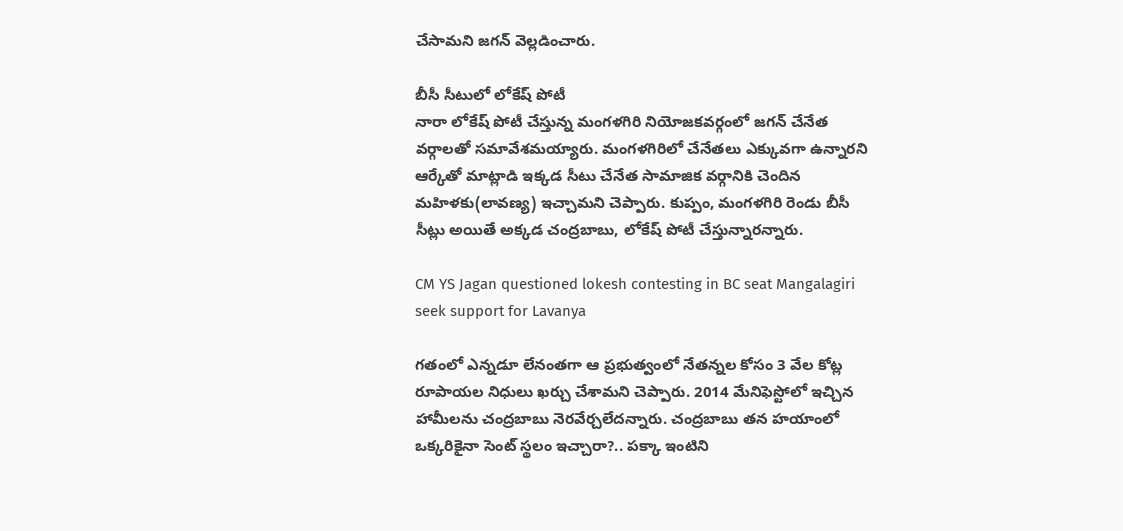చేసామని జగన్ వెల్లడించారు.

బీసీ సీటులో లోకేష్ పోటీ
నారా లోకేష్ పోటీ చేస్తున్న మంగళగిరి నియోజకవర్గంలో జగన్ చేనేత వర్గాలతో సమావేశమయ్యారు. మంగళగిరిలో చేనేతలు ఎక్కువగా ఉన్నారని ఆర్కేతో మాట్లాడి ఇక్కడ సీటు చేనేత సామాజిక వర్గానికి చెందిన మహిళకు(లావణ్య) ఇచ్చామని చెప్పారు. కుప్పం, మంగళగిరి రెండు బీసీ సీట్లు అయితే అక్కడ చంద్రబాబు, లోకేష్ పోటీ చేస్తున్నారన్నారు.

CM YS Jagan questioned lokesh contesting in BC seat Mangalagiri seek support for Lavanya

గతంలో ఎన్నడూ లేనంతగా ఆ ప్రభుత్వంలో నేతన్నల కోసం 3 వేల కోట్ల రూపాయల నిధులు ఖర్చు చేశామని చెప్పారు. 2014 మేనిఫెస్టోలో ఇచ్చిన హామీలను చంద్రబాబు నెరవేర్చలేదన్నారు. చంద్రబాబు తన హయాంలో ఒక్కరికైనా సెంట్‌ స్థలం ఇచ్చారా?.. పక్కా ఇంటిని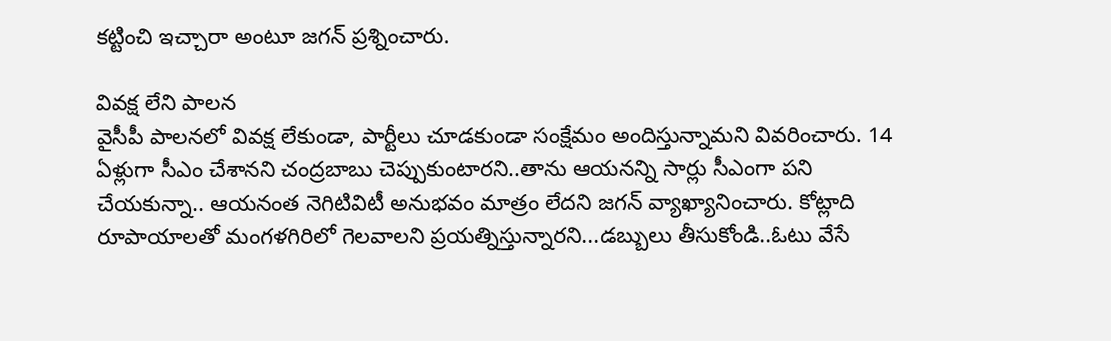కట్టించి ఇచ్చారా అంటూ జగన్ ప్రశ్నించారు.

వివక్ష లేని పాలన
వైసీపీ పాలనలో వివక్ష లేకుండా, పార్టీలు చూడకుండా సంక్షేమం అందిస్తున్నామని వివరించారు. 14 ఏళ్లుగా సీఎం చేశానని చంద్రబాబు చెప్పుకుంటారని..తాను ఆయనన్ని సార్లు సీఎంగా పని చేయకున్నా.. ఆయనంత నెగిటివిటీ అనుభవం మాత్రం లేదని జగన్ వ్యాఖ్యానించారు. కోట్లాది రూపాయాలతో మంగళగిరిలో గెలవాలని ప్రయత్నిస్తున్నారని...డబ్బులు తీసుకోండి..ఓటు వేసే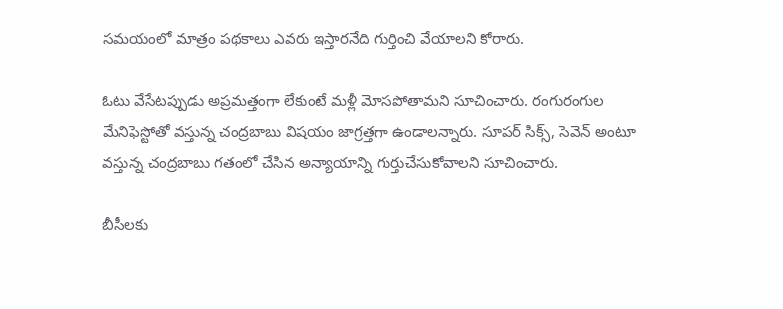సమయంలో మాత్రం పథకాలు ఎవరు ఇస్తారనేది గుర్తించి వేయాలని కోరారు.

ఓటు వేసేటప్పుడు అప్రమత్తంగా లేకుంటే మళ్లీ మోసపోతామని సూచించారు. రంగురంగుల మేనిఫెస్టోతో వస్తున్న చంద్రబాబు విషయం జాగ్రత్తగా ఉండాలన్నారు. సూపర్‌ సిక్స్‌, సెవెన్‌ అంటూ వస్తున్న చంద్రబాబు గతంలో చేసిన అన్యాయాన్ని గుర్తుచేసుకోవాలని సూచించారు.

బీసీలకు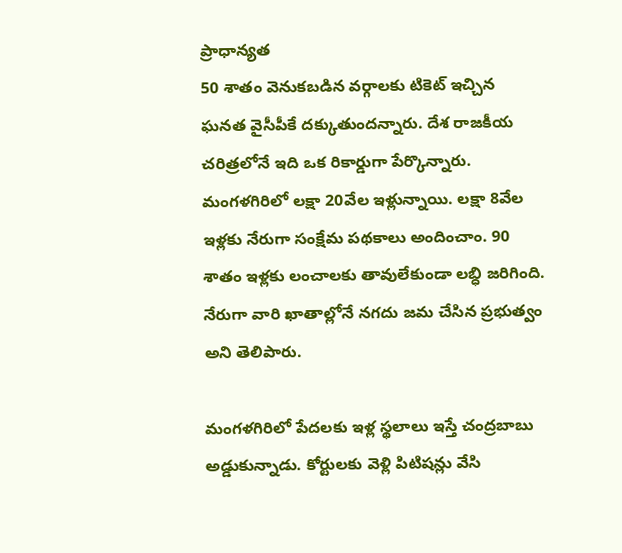ప్రాధాన్యత
50 శాతం వెనుకబడిన వర్గాలకు టికెట్‌ ఇచ్చిన ఘనత వైసీపీకే దక్కుతుందన్నారు. దేశ రాజకీయ చరిత్రలోనే ఇది ఒక రికార్డుగా పేర్కొన్నారు. మంగళగిరిలో లక్షా 20వేల ఇళ్లున్నాయి. లక్షా 8వేల ఇళ్లకు నేరుగా సంక్షేమ పథకాలు అందించాం. 90 శాతం ఇళ్లకు లంచాలకు తావులేకుండా లబ్ధి జరిగింది. నేరుగా వారి ఖాతాల్లోనే నగదు జమ చేసిన ప్రభుత్వం అని తెలిపారు.

మంగళగిరిలో పేదలకు ఇళ్ల స్థలాలు ఇస్తే చంద్రబాబు అడ్డుకున్నాడు. కోర్టులకు వెళ్లి పిటిషన్లు వేసి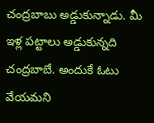చంద్రబాబు అడ్డుకున్నాడు. మీ ఇళ్ల పట్టాలు అడ్డుకున్నది చంద్రబాబే. అందుకే ఓటు వేయమని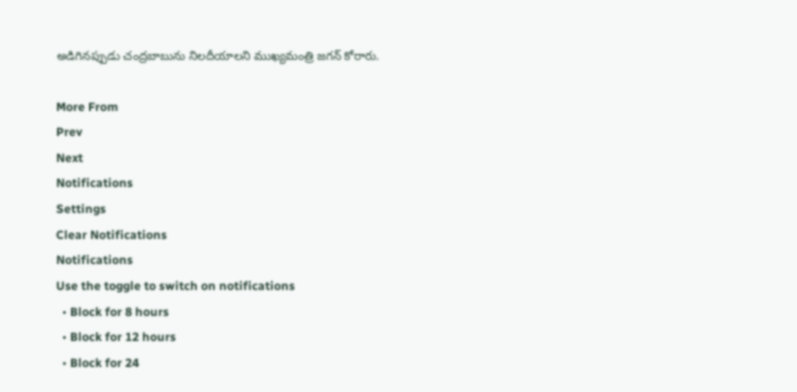అడిగినప్పుడు చంద్రబాబును నిలదీయాలని ముఖ్యమంత్రి జగన్ కోరారు.

More From
Prev
Next
Notifications
Settings
Clear Notifications
Notifications
Use the toggle to switch on notifications
  • Block for 8 hours
  • Block for 12 hours
  • Block for 24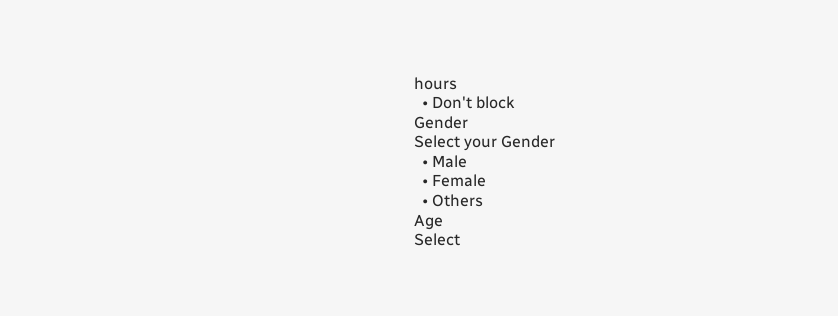hours
  • Don't block
Gender
Select your Gender
  • Male
  • Female
  • Others
Age
Select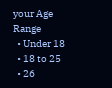your Age Range
  • Under 18
  • 18 to 25
  • 26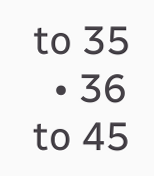to 35
  • 36 to 45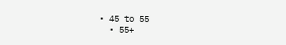• 45 to 55
  • 55+